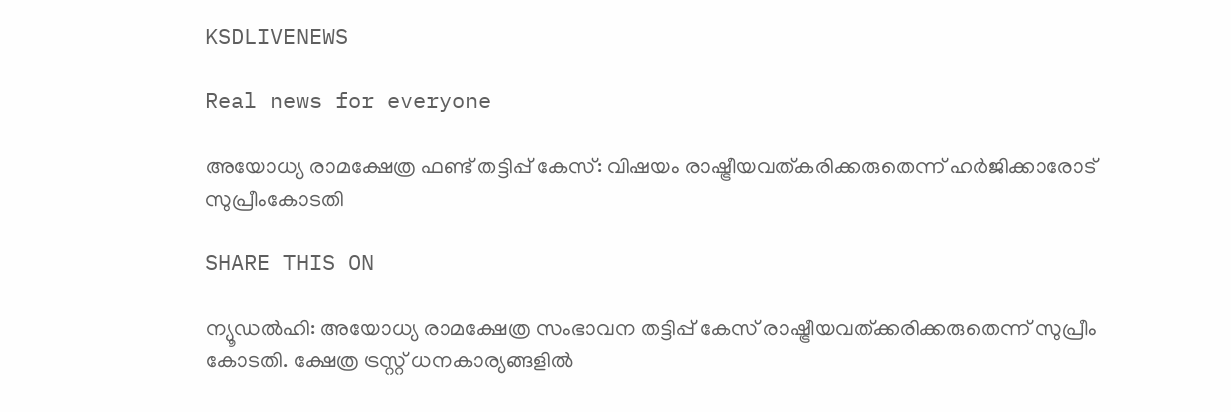KSDLIVENEWS

Real news for everyone

അയോധ്യ രാമക്ഷേത്ര ഫണ്ട് തട്ടിപ്പ് കേസ്: വിഷയം രാഷ്ട്രീയവത്കരിക്കരുതെന്ന് ഹർജിക്കാരോട് സുപ്രീംകോടതി

SHARE THIS ON

ന്യൂഡൽഹി: അയോധ്യ രാമക്ഷേത്ര സംഭാവന തട്ടിപ്പ് കേസ് രാഷ്ട്രീയവത്ക്കരിക്കരുതെന്ന് സുപ്രീം കോടതി. ക്ഷേത്ര ട്രസ്റ്റ് ധനകാര്യങ്ങളിൽ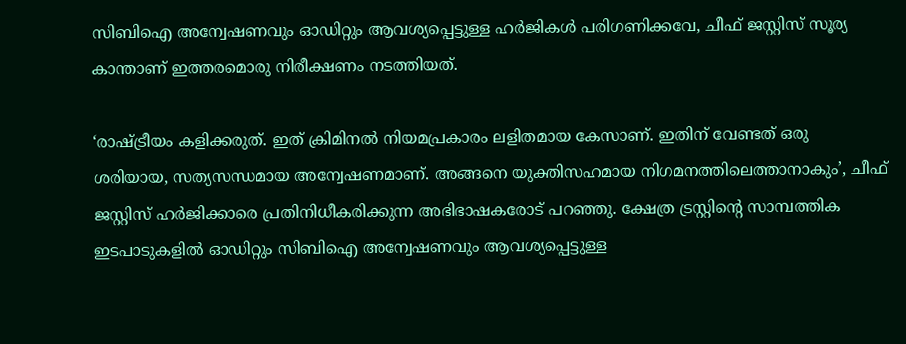സിബിഐ അന്വേഷണവും ഓഡിറ്റും ആവശ്യപ്പെട്ടുള്ള ഹർജികൾ പരിഗണിക്കവേ, ചീഫ് ജസ്റ്റിസ് സൂര്യ കാന്താണ് ഇത്തരമൊരു നിരീക്ഷണം നടത്തിയത്.

‘രാഷ്ട്രീയം കളിക്കരുത്. ഇത് ക്രിമിനൽ നിയമപ്രകാരം ലളിതമായ കേസാണ്. ഇതിന് വേണ്ടത് ഒരു ശരിയായ, സത്യസന്ധമായ അന്വേഷണമാണ്. അങ്ങനെ യുക്തിസഹമായ നിഗമനത്തിലെത്താനാകും’, ചീഫ് ജസ്റ്റിസ് ഹർജിക്കാരെ പ്രതിനിധീകരിക്കുന്ന അഭിഭാഷകരോട് പറഞ്ഞു. ക്ഷേത്ര ട്രസ്റ്റിന്റെ സാമ്പത്തിക ഇടപാടുകളിൽ ഓഡിറ്റും സിബിഐ അന്വേഷണവും ആവശ്യപ്പെട്ടുള്ള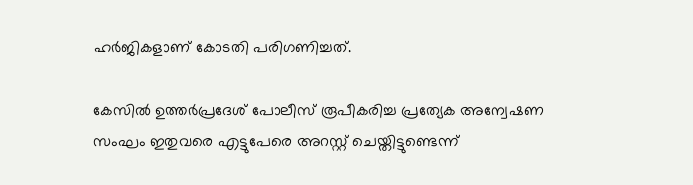ഹർജികളാണ് കോടതി പരിഗണിച്ചത്.

കേസിൽ ഉത്തർപ്രദേശ് പോലീസ് രൂപീകരിച്ച പ്രത്യേക അന്വേഷണ സംഘം ഇതുവരെ എട്ടുപേരെ അറസ്റ്റ് ചെയ്തിട്ടുണ്ടെന്ന്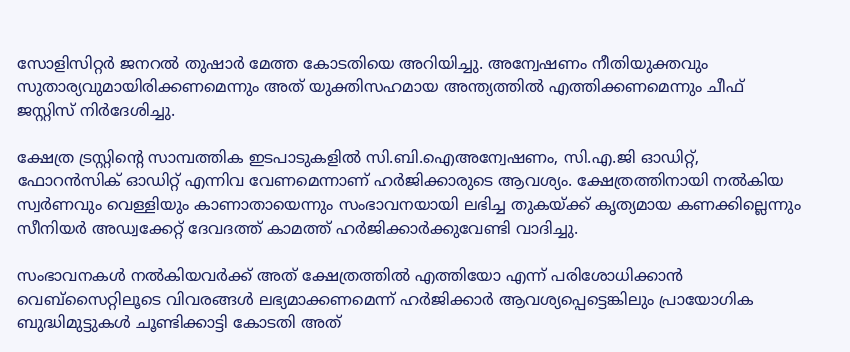സോളിസിറ്റർ ജനറൽ തുഷാർ മേത്ത കോടതിയെ അറിയിച്ചു. അന്വേഷണം നീതിയുക്തവും സുതാര്യവുമായിരിക്കണമെന്നും അത് യുക്തിസഹമായ അന്ത്യത്തിൽ എത്തിക്കണമെന്നും ചീഫ് ജസ്റ്റിസ് നിർദേശിച്ചു.

ക്ഷേത്ര ട്രസ്റ്റിന്റെ സാമ്പത്തിക ഇടപാടുകളിൽ സി.ബി.ഐഅന്വേഷണം, സി.എ.ജി ഓഡിറ്റ്, ഫോറൻസിക് ഓഡിറ്റ് എന്നിവ വേണമെന്നാണ് ഹർജിക്കാരുടെ ആവശ്യം. ക്ഷേത്രത്തിനായി നൽകിയ സ്വർണവും വെള്ളിയും കാണാതായെന്നും സംഭാവനയായി ലഭിച്ച തുകയ്ക്ക് കൃത്യമായ കണക്കില്ലെന്നും സീനിയർ അഡ്വക്കേറ്റ് ദേവദത്ത് കാമത്ത് ഹർജിക്കാർക്കുവേണ്ടി വാദിച്ചു.

സംഭാവനകൾ നൽകിയവർക്ക് അത് ക്ഷേത്രത്തിൽ എത്തിയോ എന്ന് പരിശോധിക്കാൻ വെബ്‌സൈറ്റിലൂടെ വിവരങ്ങൾ ലഭ്യമാക്കണമെന്ന് ഹർജിക്കാർ ആവശ്യപ്പെട്ടെങ്കിലും പ്രായോഗിക ബുദ്ധിമുട്ടുകൾ ചൂണ്ടിക്കാട്ടി കോടതി അത്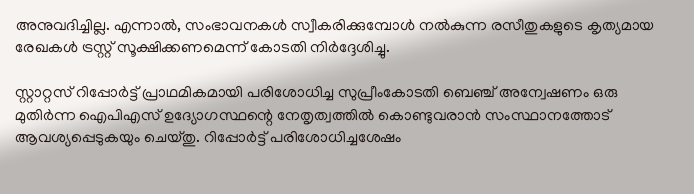അനുവദിച്ചില്ല. എന്നാൽ, സംഭാവനകൾ സ്വീകരിക്കുമ്പോൾ നൽകുന്ന രസീതുകളുടെ കൃത്യമായ രേഖകൾ ട്രസ്റ്റ് സൂക്ഷിക്കണമെന്ന് കോടതി നിർദ്ദേശിച്ചു.

സ്റ്റാറ്റസ് റിപ്പോർട്ട് പ്രാഥമികമായി പരിശോധിച്ച സുപ്രീംകോടതി ബെഞ്ച് അന്വേഷണം ഒരു മുതിർന്ന ഐപിഎസ് ഉദ്യോഗസ്ഥന്റെ നേതൃത്വത്തിൽ കൊണ്ടുവരാൻ സംസ്ഥാനത്തോട് ആവശ്യപ്പെടുകയും ചെയ്തു. റിപ്പോർട്ട് പരിശോധിച്ചശേഷം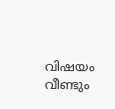വിഷയം വീണ്ടും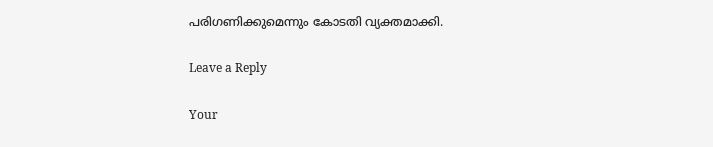പരിഗണിക്കുമെന്നും കോടതി വ്യക്തമാക്കി.

Leave a Reply

Your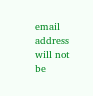email address will not be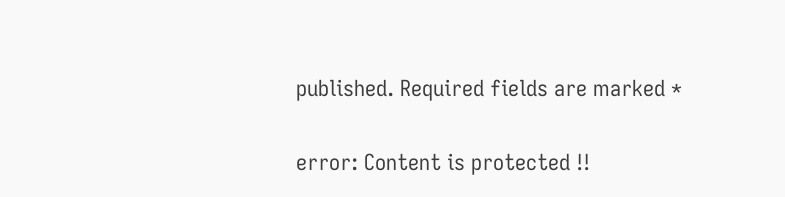published. Required fields are marked *

error: Content is protected !!